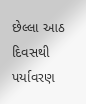છેલ્લા આઠ દિવસથી પર્યાવરણ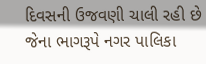દિવસની ઉજવણી ચાલી રહી છે જેના ભાગરૂપે નગર પાલિકા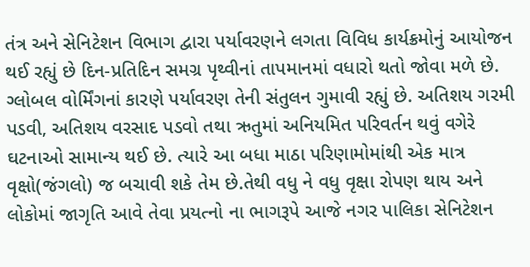તંત્ર અને સેનિટેશન વિભાગ દ્વારા પર્યાવરણને લગતા વિવિધ કાર્યક્રમોનું આયોજન થઈ રહ્યું છે દિન-પ્રતિદિન સમગ્ર પૃથ્વીનાં તાપમાનમાં વધારો થતો જોવા મળે છે. ગ્લોબલ વોર્મિંગનાં કારણે પર્યાવરણ તેની સંતુલન ગુમાવી રહ્યું છે. અતિશય ગરમી પડવી, અતિશય વરસાદ પડવો તથા ઋતુમાં અનિયમિત પરિવર્તન થવું વગેરે ઘટનાઓ સામાન્ય થઈ છે. ત્યારે આ બધા માઠા પરિણામોમાંથી એક માત્ર વૃક્ષો(જંગલો) જ બચાવી શકે તેમ છે.તેથી વધુ ને વધુ વૃક્ષા રોપણ થાય અને લોકોમાં જાગૃતિ આવે તેવા પ્રયત્નો ના ભાગરૂપે આજે નગર પાલિકા સેનિટેશન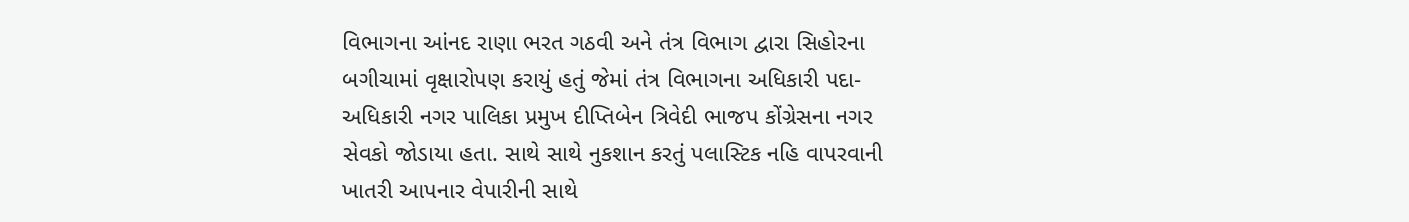વિભાગના આંનદ રાણા ભરત ગઠવી અને તંત્ર વિભાગ દ્વારા સિહોરના બગીચામાં વૃક્ષારોપણ કરાયું હતું જેમાં તંત્ર વિભાગના અધિકારી પદા-અધિકારી નગર પાલિકા પ્રમુખ દીપ્તિબેન ત્રિવેદી ભાજપ કોંગ્રેસના નગર સેવકો જોડાયા હતા. સાથે સાથે નુકશાન કરતું પલાસ્ટિક નહિ વાપરવાની ખાતરી આપનાર વેપારીની સાથે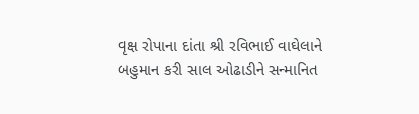વૃક્ષ રોપાના દાંતા શ્રી રવિભાઈ વાઘેલાને બહુમાન કરી સાલ ઓઢાડીને સન્માનિત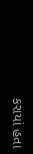કરાયાં હતા